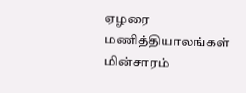ஏழரை மணித்தியாலங்கள் மின்சாரம்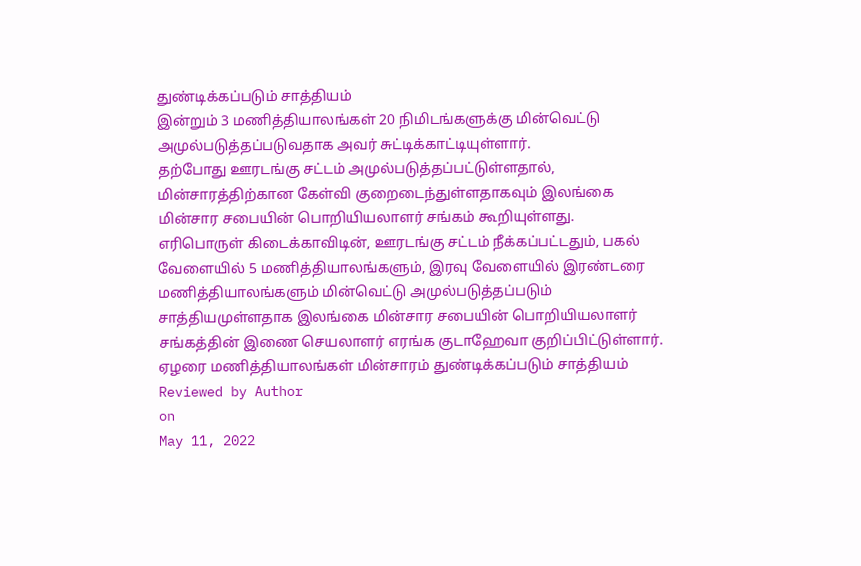துண்டிக்கப்படும் சாத்தியம்
இன்றும் 3 மணித்தியாலங்கள் 20 நிமிடங்களுக்கு மின்வெட்டு அமுல்படுத்தப்படுவதாக அவர் சுட்டிக்காட்டியுள்ளார்.
தற்போது ஊரடங்கு சட்டம் அமுல்படுத்தப்பட்டுள்ளதால், மின்சாரத்திற்கான கேள்வி குறைடைந்துள்ளதாகவும் இலங்கை மின்சார சபையின் பொறியியலாளர் சங்கம் கூறியுள்ளது.
எரிபொருள் கிடைக்காவிடின், ஊரடங்கு சட்டம் நீக்கப்பட்டதும், பகல் வேளையில் 5 மணித்தியாலங்களும், இரவு வேளையில் இரண்டரை மணித்தியாலங்களும் மின்வெட்டு அமுல்படுத்தப்படும் சாத்தியமுள்ளதாக இலங்கை மின்சார சபையின் பொறியியலாளர் சங்கத்தின் இணை செயலாளர் எரங்க குடாஹேவா குறிப்பிட்டுள்ளார்.
ஏழரை மணித்தியாலங்கள் மின்சாரம் துண்டிக்கப்படும் சாத்தியம்
Reviewed by Author
on
May 11, 2022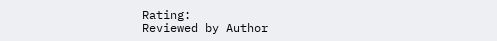Rating:
Reviewed by Author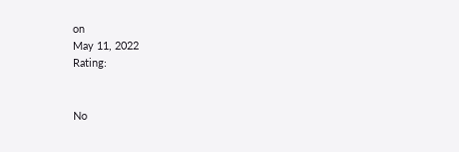on
May 11, 2022
Rating:


No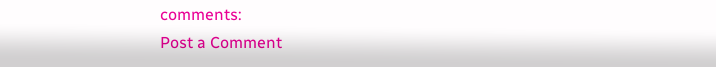comments:
Post a Comment